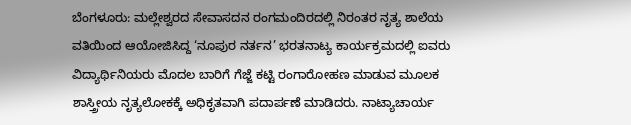ಬೆಂಗಳೂರು: ಮಲ್ಲೇಶ್ವರದ ಸೇವಾಸದನ ರಂಗಮಂದಿರದಲ್ಲಿ ನಿರಂತರ ನೃತ್ಯ ಶಾಲೆಯ ವತಿಯಿಂದ ಆಯೋಜಿಸಿದ್ದ ‘ನೂಪುರ ನರ್ತನ’ ಭರತನಾಟ್ಯ ಕಾರ್ಯಕ್ರಮದಲ್ಲಿ ಐವರು ವಿದ್ಯಾರ್ಥಿನಿಯರು ಮೊದಲ ಬಾರಿಗೆ ಗೆಜ್ಜೆ ಕಟ್ಟಿ ರಂಗಾರೋಹಣ ಮಾಡುವ ಮೂಲಕ ಶಾಸ್ತ್ರೀಯ ನೃತ್ಯಲೋಕಕ್ಕೆ ಅಧಿಕೃತವಾಗಿ ಪದಾರ್ಪಣೆ ಮಾಡಿದರು. ನಾಟ್ಯಾಚಾರ್ಯ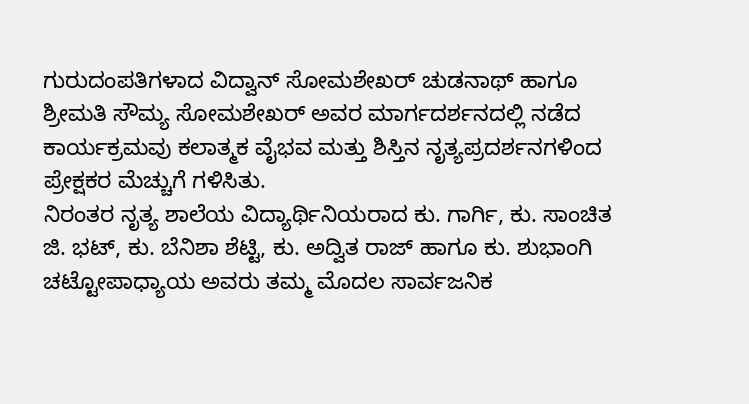ಗುರುದಂಪತಿಗಳಾದ ವಿದ್ವಾನ್ ಸೋಮಶೇಖರ್ ಚುಡನಾಥ್ ಹಾಗೂ ಶ್ರೀಮತಿ ಸೌಮ್ಯ ಸೋಮಶೇಖರ್ ಅವರ ಮಾರ್ಗದರ್ಶನದಲ್ಲಿ ನಡೆದ ಕಾರ್ಯಕ್ರಮವು ಕಲಾತ್ಮಕ ವೈಭವ ಮತ್ತು ಶಿಸ್ತಿನ ನೃತ್ಯಪ್ರದರ್ಶನಗಳಿಂದ ಪ್ರೇಕ್ಷಕರ ಮೆಚ್ಚುಗೆ ಗಳಿಸಿತು.
ನಿರಂತರ ನೃತ್ಯ ಶಾಲೆಯ ವಿದ್ಯಾರ್ಥಿನಿಯರಾದ ಕು. ಗಾರ್ಗಿ, ಕು. ಸಾಂಚಿತ ಜಿ. ಭಟ್, ಕು. ಬೆನಿಶಾ ಶೆಟ್ಟಿ, ಕು. ಅದ್ವಿತ ರಾಜ್ ಹಾಗೂ ಕು. ಶುಭಾಂಗಿ ಚಟ್ಟೋಪಾಧ್ಯಾಯ ಅವರು ತಮ್ಮ ಮೊದಲ ಸಾರ್ವಜನಿಕ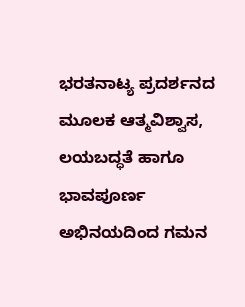ಭರತನಾಟ್ಯ ಪ್ರದರ್ಶನದ ಮೂಲಕ ಆತ್ಮವಿಶ್ವಾಸ, ಲಯಬದ್ಧತೆ ಹಾಗೂ ಭಾವಪೂರ್ಣ ಅಭಿನಯದಿಂದ ಗಮನ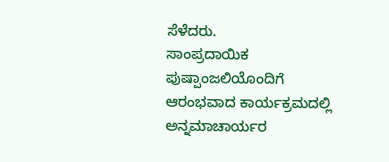ಸೆಳೆದರು.
ಸಾಂಪ್ರದಾಯಿಕ ಪುಷ್ಪಾಂಜಲಿಯೊಂದಿಗೆ ಆರಂಭವಾದ ಕಾರ್ಯಕ್ರಮದಲ್ಲಿ ಅನ್ನಮಾಚಾರ್ಯರ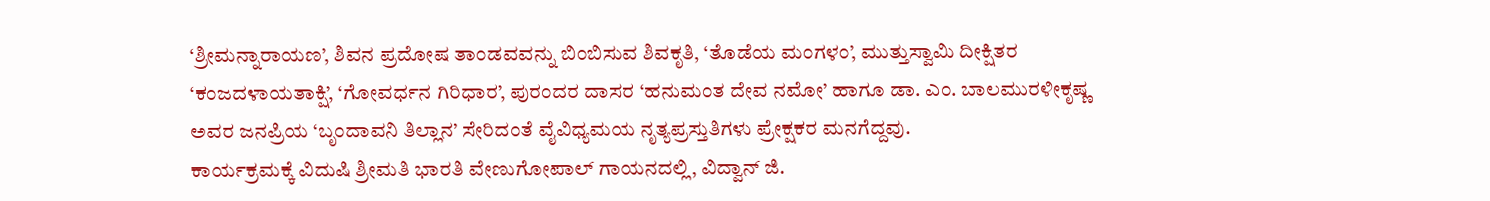‘ಶ್ರೀಮನ್ನಾರಾಯಣ’, ಶಿವನ ಪ್ರದೋಷ ತಾಂಡವವನ್ನು ಬಿಂಬಿಸುವ ಶಿವಕೃತಿ, ‘ತೊಡೆಯ ಮಂಗಳಂ’, ಮುತ್ತುಸ್ವಾಮಿ ದೀಕ್ಷಿತರ ‘ಕಂಜದಳಾಯತಾಕ್ಷಿ’, ‘ಗೋವರ್ಧನ ಗಿರಿಧಾರ’, ಪುರಂದರ ದಾಸರ ‘ಹನುಮಂತ ದೇವ ನಮೋ’ ಹಾಗೂ ಡಾ. ಎಂ. ಬಾಲಮುರಳೀಕೃಷ್ಣ ಅವರ ಜನಪ್ರಿಯ ‘ಬೃಂದಾವನಿ ತಿಲ್ಲಾನ’ ಸೇರಿದಂತೆ ವೈವಿಧ್ಯಮಯ ನೃತ್ಯಪ್ರಸ್ತುತಿಗಳು ಪ್ರೇಕ್ಷಕರ ಮನಗೆದ್ದವು.
ಕಾರ್ಯಕ್ರಮಕ್ಕೆ ವಿದುಷಿ ಶ್ರೀಮತಿ ಭಾರತಿ ವೇಣುಗೋಪಾಲ್ ಗಾಯನದಲ್ಲಿ, ವಿದ್ವಾನ್ ಜಿ.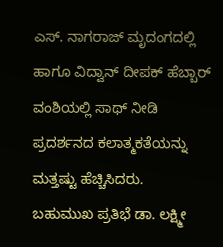ಎಸ್. ನಾಗರಾಜ್ ಮೃದಂಗದಲ್ಲಿ ಹಾಗೂ ವಿದ್ವಾನ್ ದೀಪಕ್ ಹೆಬ್ಬಾರ್ ವಂಶಿಯಲ್ಲಿ ಸಾಥ್ ನೀಡಿ ಪ್ರದರ್ಶನದ ಕಲಾತ್ಮಕತೆಯನ್ನು ಮತ್ತಷ್ಟು ಹೆಚ್ಚಿಸಿದರು.
ಬಹುಮುಖ ಪ್ರತಿಭೆ ಡಾ. ಲಕ್ಷ್ಮೀ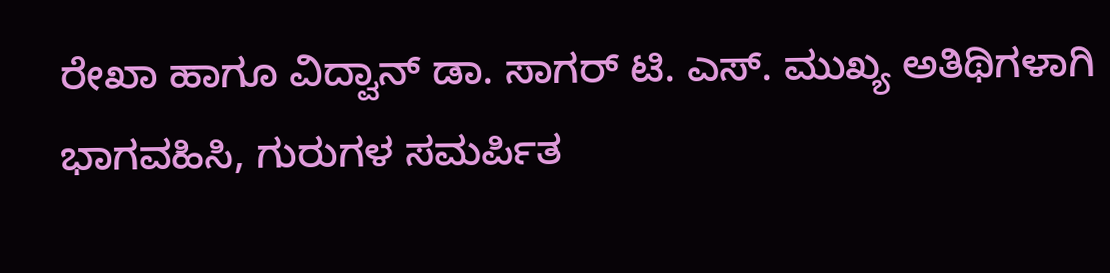ರೇಖಾ ಹಾಗೂ ವಿದ್ವಾನ್ ಡಾ. ಸಾಗರ್ ಟಿ. ಎಸ್. ಮುಖ್ಯ ಅತಿಥಿಗಳಾಗಿ ಭಾಗವಹಿಸಿ, ಗುರುಗಳ ಸಮರ್ಪಿತ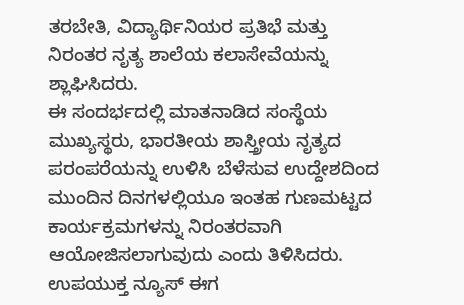ತರಬೇತಿ, ವಿದ್ಯಾರ್ಥಿನಿಯರ ಪ್ರತಿಭೆ ಮತ್ತು ನಿರಂತರ ನೃತ್ಯ ಶಾಲೆಯ ಕಲಾಸೇವೆಯನ್ನು ಶ್ಲಾಘಿಸಿದರು.
ಈ ಸಂದರ್ಭದಲ್ಲಿ ಮಾತನಾಡಿದ ಸಂಸ್ಥೆಯ ಮುಖ್ಯಸ್ಥರು, ಭಾರತೀಯ ಶಾಸ್ತ್ರೀಯ ನೃತ್ಯದ ಪರಂಪರೆಯನ್ನು ಉಳಿಸಿ ಬೆಳೆಸುವ ಉದ್ದೇಶದಿಂದ ಮುಂದಿನ ದಿನಗಳಲ್ಲಿಯೂ ಇಂತಹ ಗುಣಮಟ್ಟದ ಕಾರ್ಯಕ್ರಮಗಳನ್ನು ನಿರಂತರವಾಗಿ ಆಯೋಜಿಸಲಾಗುವುದು ಎಂದು ತಿಳಿಸಿದರು.
ಉಪಯುಕ್ತ ನ್ಯೂಸ್ ಈಗ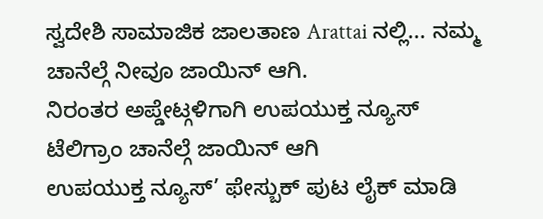ಸ್ವದೇಶಿ ಸಾಮಾಜಿಕ ಜಾಲತಾಣ Arattai ನಲ್ಲಿ... ನಮ್ಮ ಚಾನೆಲ್ಗೆ ನೀವೂ ಜಾಯಿನ್ ಆಗಿ.
ನಿರಂತರ ಅಪ್ಡೇಟ್ಗಳಿಗಾಗಿ ಉಪಯುಕ್ತ ನ್ಯೂಸ್ ಟೆಲಿಗ್ರಾಂ ಚಾನೆಲ್ಗೆ ಜಾಯಿನ್ ಆಗಿ
ಉಪಯುಕ್ತ ನ್ಯೂಸ್’ ಫೇಸ್ಬುಕ್ ಪುಟ ಲೈಕ್ ಮಾಡಿ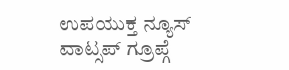ಉಪಯುಕ್ತ ನ್ಯೂಸ್ ವಾಟ್ಸಪ್ ಗ್ರೂಪ್ಗೆ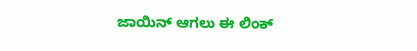ಜಾಯಿನ್ ಆಗಲು ಈ ಲಿಂಕ್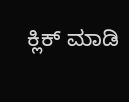ಕ್ಲಿಕ್ ಮಾಡಿ